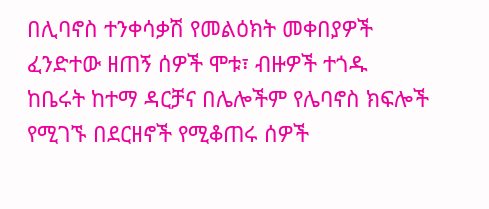በሊባኖስ ተንቀሳቃሽ የመልዕክት መቀበያዎች ፈንድተው ዘጠኝ ሰዎች ሞቱ፣ ብዙዎች ተጎዱ
ከቤሩት ከተማ ዳርቻና በሌሎችም የሌባኖስ ክፍሎች የሚገኙ በደርዘኖች የሚቆጠሩ ሰዎች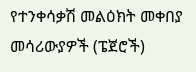የተንቀሳቃሽ መልዕክት መቀበያ መሳሪውያዎች (ፔጀሮች)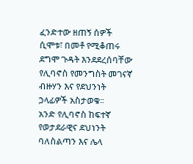ፈንድተው ዘጠኝ ሰዎች ሲሞቱ፣ በመቶ የሚቆጠሩ ደግሞ ጉዳት እንደደረሰባቸው የሊባኖስ የመንግስት መገናኛ ብዙሃን እና የደህንነት ኃላፊዎች አስታወቁ፡፡
አንድ የሊባኖስ ከፍተኛ የወታደራዊና ደህነንት ባለስልጣን እና ሌላ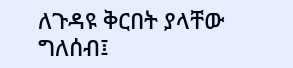ለጉዳዩ ቅርበት ያላቸው ግለሰብ፤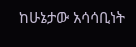ከሁኔታው አሳሳቢነት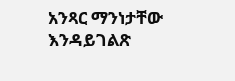አንጻር ማንነታቸው እንዳይገልጽ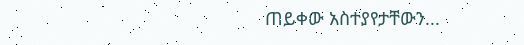ጠይቀው አስተያየታቸውን...